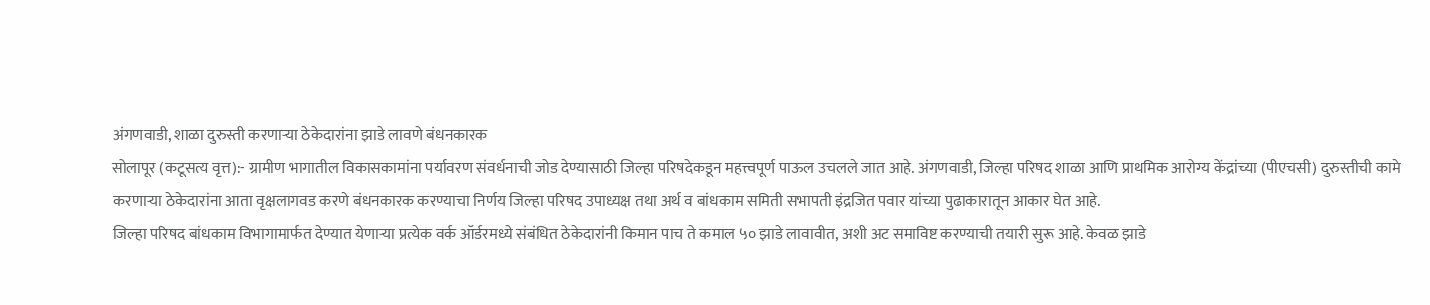अंगणवाडी, शाळा दुरुस्ती करणाऱ्या ठेकेदारांना झाडे लावणे बंधनकारक
सोलापूर (कटूसत्य वृत्त):- ग्रामीण भागातील विकासकामांना पर्यावरण संवर्धनाची जोड देण्यासाठी जिल्हा परिषदेकडून महत्त्वपूर्ण पाऊल उचलले जात आहे. अंगणवाडी, जिल्हा परिषद शाळा आणि प्राथमिक आरोग्य केंद्रांच्या (पीएचसी) दुरुस्तीची कामे करणाऱ्या ठेकेदारांना आता वृक्षलागवड करणे बंधनकारक करण्याचा निर्णय जिल्हा परिषद उपाध्यक्ष तथा अर्थ व बांधकाम समिती सभापती इंद्रजित पवार यांच्या पुढाकारातून आकार घेत आहे.
जिल्हा परिषद बांधकाम विभागामार्फत देण्यात येणाऱ्या प्रत्येक वर्क ऑर्डरमध्ये संबंधित ठेकेदारांनी किमान पाच ते कमाल ५० झाडे लावावीत, अशी अट समाविष्ट करण्याची तयारी सुरू आहे. केवळ झाडे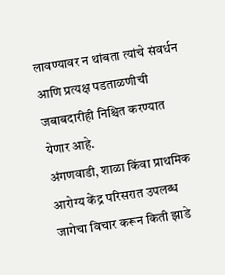लावण्यावर न थांबता त्यांचे संवर्धन आणि प्रत्यक्ष पडताळणीची जबाबदारीही निश्चित करण्यात येणार आहे.
अंगणवाडी, शाळा किंवा प्राथमिक आरोग्य केंद्र परिसरात उपलब्ध जागेचा विचार करून किती झाडे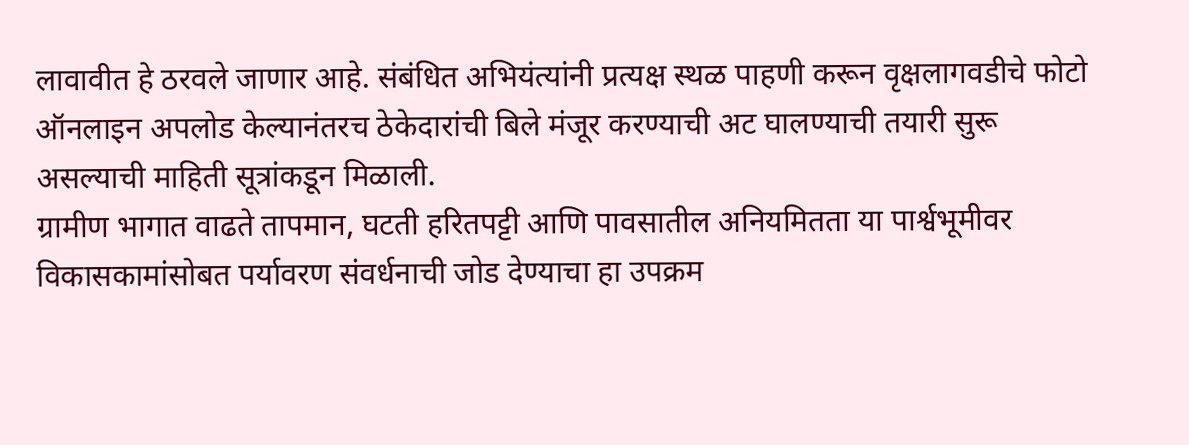लावावीत हे ठरवले जाणार आहे. संबंधित अभियंत्यांनी प्रत्यक्ष स्थळ पाहणी करून वृक्षलागवडीचे फोटो ऑनलाइन अपलोड केल्यानंतरच ठेकेदारांची बिले मंजूर करण्याची अट घालण्याची तयारी सुरू असल्याची माहिती सूत्रांकडून मिळाली.
ग्रामीण भागात वाढते तापमान, घटती हरितपट्टी आणि पावसातील अनियमितता या पार्श्वभूमीवर विकासकामांसोबत पर्यावरण संवर्धनाची जोड देण्याचा हा उपक्रम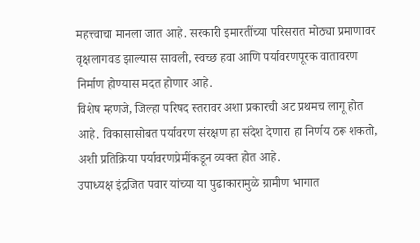महत्त्वाचा मानला जात आहे. सरकारी इमारतींच्या परिसरात मोठ्या प्रमाणावर वृक्षलागवड झाल्यास सावली, स्वच्छ हवा आणि पर्यावरणपूरक वातावरण निर्माण होण्यास मदत होणार आहे.
विशेष म्हणजे, जिल्हा परिषद स्तरावर अशा प्रकारची अट प्रथमच लागू होत आहे. विकासासोबत पर्यावरण संरक्षण हा संदेश देणारा हा निर्णय ठरू शकतो, अशी प्रतिक्रिया पर्यावरणप्रेमींकडून व्यक्त होत आहे.
उपाध्यक्ष इंद्रजित पवार यांच्या या पुढाकारामुळे ग्रामीण भागात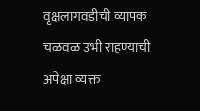वृक्षलागवडीची व्यापक चळवळ उभी राहण्याची अपेक्षा व्यक्त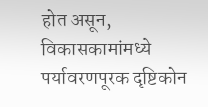होत असून, विकासकामांमध्ये पर्यावरणपूरक दृष्टिकोन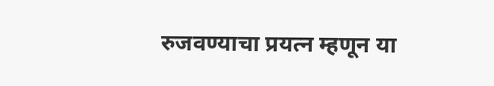रुजवण्याचा प्रयत्न म्हणून या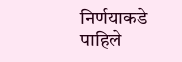निर्णयाकडे पाहिले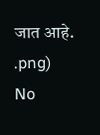जात आहे.
.png)
No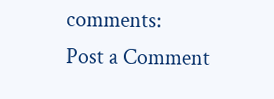comments:
Post a Comment